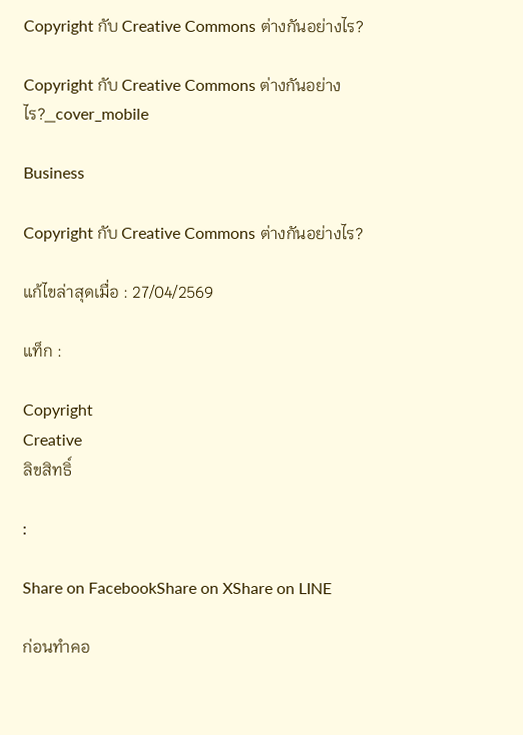Copyright กับ Creative Commons ต่างกันอย่างไร?

Copyright กับ Creative Commons ต่างกันอย่างไร?_cover_mobile

Business

Copyright กับ Creative Commons ต่างกันอย่างไร?

แก้ไขล่าสุดเมื่อ : 27/04/2569

แท็ก :

Copyright
Creative
ลิขสิทธิ์

:

Share on FacebookShare on XShare on LINE

ก่อนทำคอ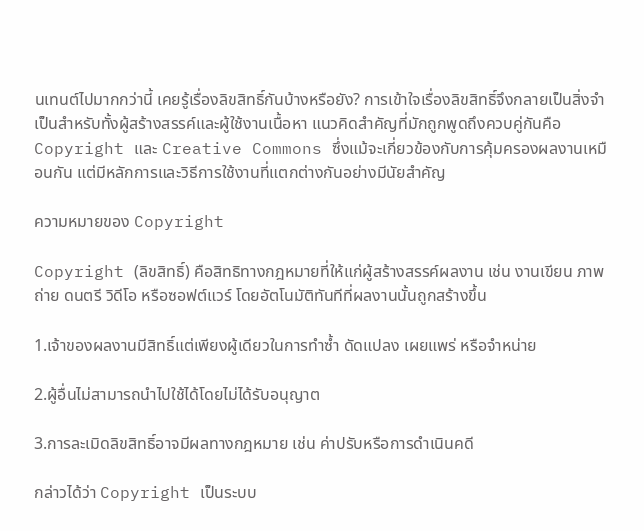นเทนต์ไปมากกว่านี้ เคยรู้เรื่องลิขสิทธิ์กันบ้างหรือยัง? การเข้าใจเรื่องลิขสิทธิ์จึงกลายเป็นสิ่งจำเป็นสำหรับทั้งผู้สร้างสรรค์และผู้ใช้งานเนื้อหา แนวคิดสำคัญที่มักถูกพูดถึงควบคู่กันคือ Copyright และ Creative Commons ซึ่งแม้จะเกี่ยวข้องกับการคุ้มครองผลงานเหมือนกัน แต่มีหลักการและวิธีการใช้งานที่แตกต่างกันอย่างมีนัยสำคัญ

ความหมายของ Copyright

Copyright (ลิขสิทธิ์) คือสิทธิทางกฎหมายที่ให้แก่ผู้สร้างสรรค์ผลงาน เช่น งานเขียน ภาพถ่าย ดนตรี วิดีโอ หรือซอฟต์แวร์ โดยอัตโนมัติทันทีที่ผลงานนั้นถูกสร้างขึ้น

1.เจ้าของผลงานมีสิทธิ์แต่เพียงผู้เดียวในการทำซ้ำ ดัดแปลง เผยแพร่ หรือจำหน่าย

2.ผู้อื่นไม่สามารถนำไปใช้ได้โดยไม่ได้รับอนุญาต

3.การละเมิดลิขสิทธิ์อาจมีผลทางกฎหมาย เช่น ค่าปรับหรือการดำเนินคดี

กล่าวได้ว่า Copyright เป็นระบบ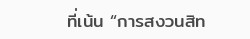ที่เน้น “การสงวนสิท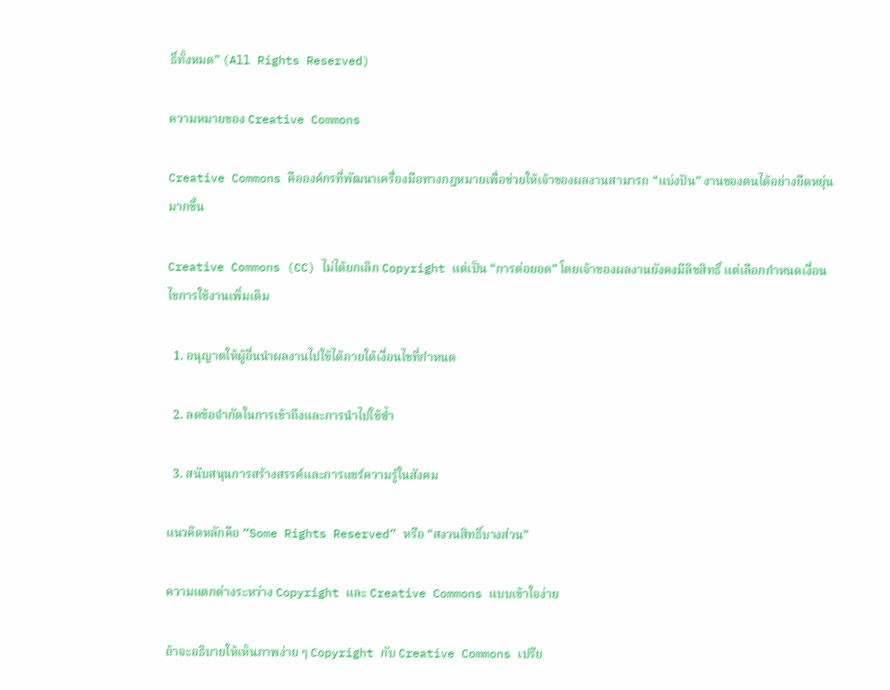ธิ์ทั้งหมด” (All Rights Reserved)

ความหมายของ Creative Commons

Creative Commons คือองค์กรที่พัฒนาเครื่องมือทางกฎหมายเพื่อช่วยให้เจ้าของผลงานสามารถ “แบ่งปัน” งานของตนได้อย่างยืดหยุ่นมากขึ้น

Creative Commons (CC) ไม่ได้ยกเลิก Copyright แต่เป็น “การต่อยอด” โดยเจ้าของผลงานยังคงมีลิขสิทธิ์ แต่เลือกกำหนดเงื่อนไขการใช้งานเพิ่มเติม

  1. อนุญาตให้ผู้อื่นนำผลงานไปใช้ได้ภายใต้เงื่อนไขที่กำหนด

  2. ลดข้อจำกัดในการเข้าถึงและการนำไปใช้ซ้ำ

  3. สนับสนุนการสร้างสรรค์และการแชร์ความรู้ในสังคม

แนวคิดหลักคือ “Some Rights Reserved” หรือ “สงวนสิทธิ์บางส่วน”

ความแตกต่างระหว่าง Copyright และ Creative Commons แบบเข้าใจง่าย

ถ้าจะอธิบายให้เห็นภาพง่าย ๆ Copyright กับ Creative Commons เปรีย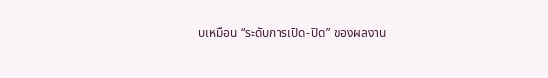บเหมือน “ระดับการเปิด-ปิด” ของผลงาน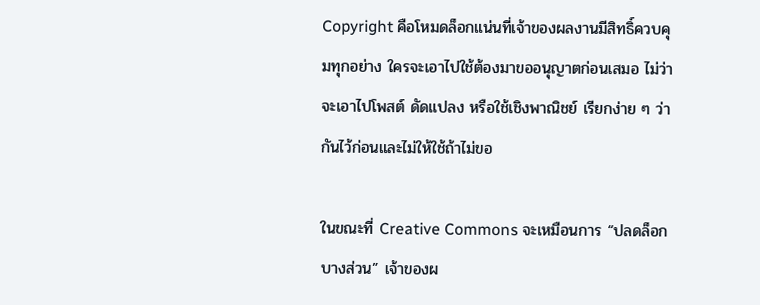Copyright คือโหมดล็อกแน่นที่เจ้าของผลงานมีสิทธิ์ควบคุมทุกอย่าง ใครจะเอาไปใช้ต้องมาขออนุญาตก่อนเสมอ ไม่ว่าจะเอาไปโพสต์ ดัดแปลง หรือใช้เชิงพาณิชย์ เรียกง่าย ๆ ว่ากันไว้ก่อนและไม่ให้ใช้ถ้าไม่ขอ

ในขณะที่ Creative Commons จะเหมือนการ “ปลดล็อกบางส่วน” เจ้าของผ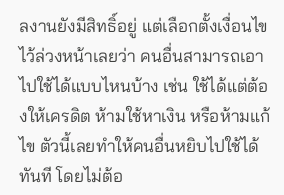ลงานยังมีสิทธิ์อยู่ แต่เลือกตั้งเงื่อนไขไว้ล่วงหน้าเลยว่า คนอื่นสามารถเอาไปใช้ได้แบบไหนบ้าง เช่น ใช้ได้แต่ต้องให้เครดิต ห้ามใช้หาเงิน หรือห้ามแก้ไข ตัวนี้เลยทำให้คนอื่นหยิบไปใช้ได้ทันที โดยไม่ต้อ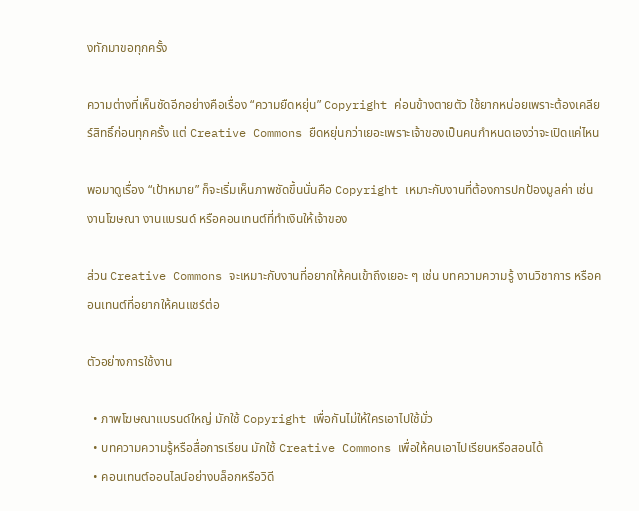งทักมาขอทุกครั้ง

ความต่างที่เห็นชัดอีกอย่างคือเรื่อง “ความยืดหยุ่น” Copyright ค่อนข้างตายตัว ใช้ยากหน่อยเพราะต้องเคลียร์สิทธิ์ก่อนทุกครั้ง แต่ Creative Commons ยืดหยุ่นกว่าเยอะเพราะเจ้าของเป็นคนกำหนดเองว่าจะเปิดแค่ไหน

พอมาดูเรื่อง “เป้าหมาย” ก็จะเริ่มเห็นภาพชัดขึ้นนั่นคือ Copyright เหมาะกับงานที่ต้องการปกป้องมูลค่า เช่น งานโฆษณา งานแบรนด์ หรือคอนเทนต์ที่ทำเงินให้เจ้าของ

ส่วน Creative Commons จะเหมาะกับงานที่อยากให้คนเข้าถึงเยอะ ๆ เช่น บทความความรู้ งานวิชาการ หรือคอนเทนต์ที่อยากให้คนแชร์ต่อ

ตัวอย่างการใช้งาน

  • ภาพโฆษณาแบรนด์ใหญ่ มักใช้ Copyright เพื่อกันไม่ให้ใครเอาไปใช้มั่ว
  • บทความความรู้หรือสื่อการเรียน มักใช้ Creative Commons เพื่อให้คนเอาไปเรียนหรือสอนได้
  • คอนเทนต์ออนไลน์อย่างบล็อกหรือวิดี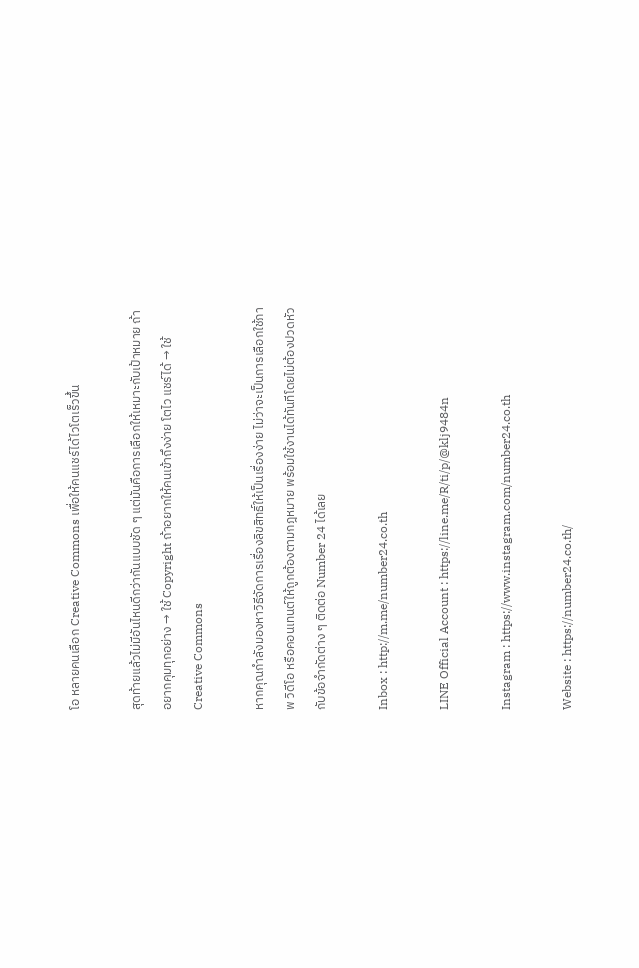โอ หลายคนเลือก Creative Commons เพื่อให้คนแชร์ได้ไวโตเร็วขึ้น

สุดท้ายแล้วไม่มีอันไหนดีกว่ากันแบบชัด ๆ แต่มันคือการเลือกให้เหมาะกับเป้าหมาย ถ้าอยากคุมทุกอย่าง → ใช้ Copyright ถ้าอยากให้คนเข้าถึงง่าย โตไว แชร์ได้ → ใช้ Creative Commons

หากคุณกำลังมองหาวิธีจัดการเรื่องลิขสิทธิ์ให้เป็นเรื่องง่าย ไม่ว่าจะเป็นการเลือกใช้ภาพ วิดีโอ หรือคอนเทนต์ให้ถูกต้องตามกฎหมาย พร้อมใช้งานได้ทันทีโดยไม่ต้องปวดหัวกับข้อจำกัดต่าง ๆ ติดต่อ Number 24 ได้เลย

Inbox : http://m.me/number24.co.th

LINE Official Account : https://line.me/R/ti/p/@klj9484n

Instagram : https://www.instagram.com/number24.co.th

Website : https://number24.co.th/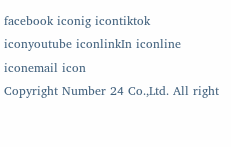facebook iconig icontiktok iconyoutube iconlinkIn iconline iconemail icon
Copyright Number 24 Co.,Ltd. All right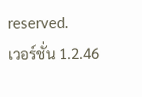reserved.
เวอร์ชั่น 1.2.46